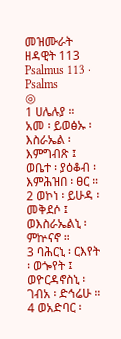መዝሙራት ዘዳዊት 113
Psalmus 113 · Psalms
◎
1 ሀሌሉያ ።
አመ ፡ ይወፅኡ ፡ እስራኤል ፡ እምግብጽ ፤
ወቤተ ፡ ያዕቆብ ፡ እምሕዝበ ፡ ፀር ።
2 ወኮነ ፡ ይሁዳ ፡ መቅደሶ ፤ ወእስራኤልኒ ፡ ምኵናኖ ።
3 ባሕርኒ ፡ ርእየት ፡ ወጐየት ፤ ወዮርዳኖስኒ ፡ ገብአ ፡ ድኅሬሁ ።
4 ወአድባር ፡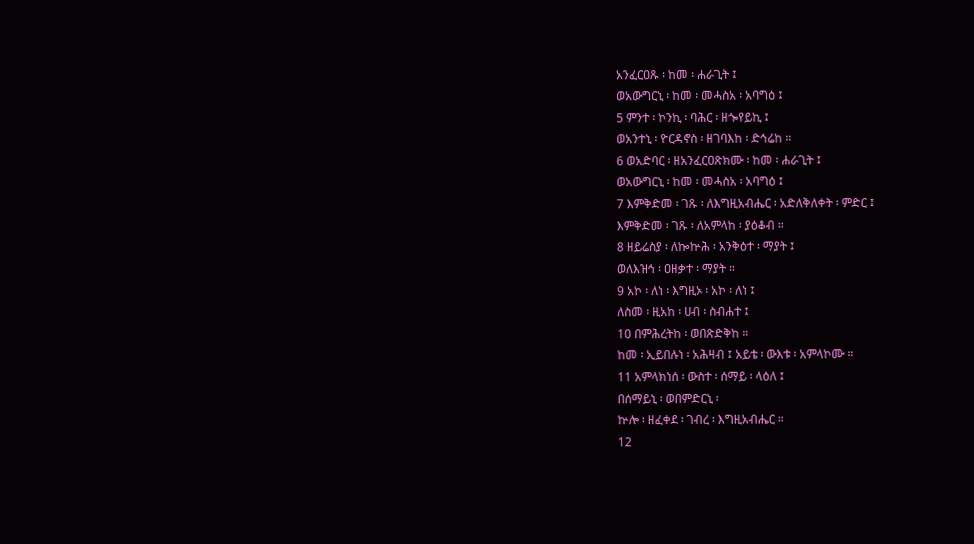አንፈርዐጹ ፡ ከመ ፡ ሐራጊት ፤
ወአውግርኒ ፡ ከመ ፡ መሓስአ ፡ አባግዕ ፤
5 ምንተ ፡ ኮንኪ ፡ ባሕር ፡ ዘጐየይኪ ፤
ወአንተኒ ፡ ዮርዳኖስ ፡ ዘገባእከ ፡ ድኅሬከ ።
6 ወአድባር ፡ ዘአንፈርዐጽክሙ ፡ ከመ ፡ ሐራጊት ፤
ወአውግርኒ ፡ ከመ ፡ መሓስአ ፡ አባግዕ ፤
7 እምቅድመ ፡ ገጹ ፡ ለእግዚአብሔር ፡ አድለቅለቀት ፡ ምድር ፤
እምቅድመ ፡ ገጹ ፡ ለአምላከ ፡ ያዕቆብ ።
8 ዘይሬስያ ፡ ለኰኵሕ ፡ አንቅዕተ ፡ ማያት ፤
ወለእዝኅ ፡ ዐዘቃተ ፡ ማያት ።
9 አኮ ፡ ለነ ፡ እግዚኦ ፡ አኮ ፡ ለነ ፤
ለስመ ፡ ዚአከ ፡ ሀብ ፡ ስብሐተ ፤
10 በምሕረትከ ፡ ወበጽድቅከ ።
ከመ ፡ ኢይበሉነ ፡ አሕዛብ ፤ አይቴ ፡ ውእቱ ፡ አምላኮሙ ።
11 አምላክነሰ ፡ ውስተ ፡ ሰማይ ፡ ላዕለ ፤
በሰማይኒ ፡ ወበምድርኒ ፡
ኵሎ ፡ ዘፈቀደ ፡ ገብረ ፡ እግዚአብሔር ።
12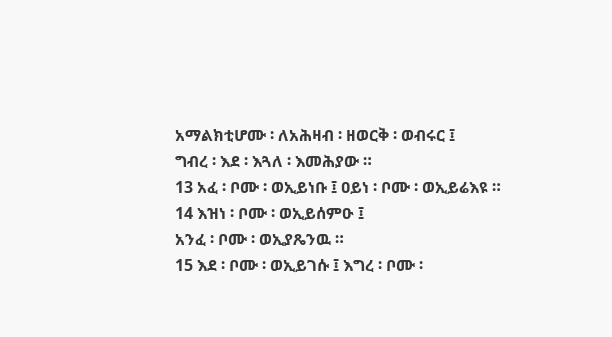አማልክቲሆሙ ፡ ለአሕዛብ ፡ ዘወርቅ ፡ ወብሩር ፤
ግብረ ፡ እደ ፡ እጓለ ፡ እመሕያው ።
13 አፈ ፡ ቦሙ ፡ ወኢይነቡ ፤ ዐይነ ፡ ቦሙ ፡ ወኢይሬእዩ ።
14 እዝነ ፡ ቦሙ ፡ ወኢይሰምዑ ፤
አንፈ ፡ ቦሙ ፡ ወኢያጼንዉ ።
15 እደ ፡ ቦሙ ፡ ወኢይገሱ ፤ እግረ ፡ ቦሙ ፡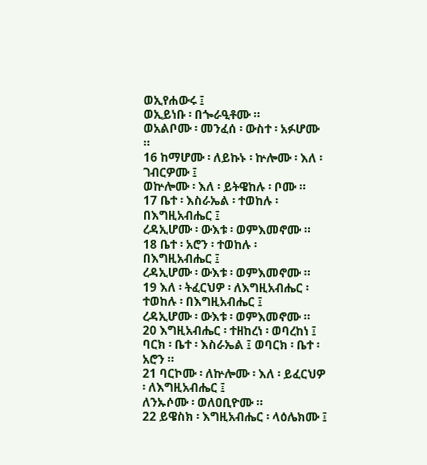ወኢየሐውሩ ፤
ወኢይነቡ ፡ በጐራዒቶሙ ።
ወአልቦሙ ፡ መንፈሰ ፡ ውስተ ፡ አፉሆሙ ።
16 ከማሆሙ ፡ ለይኩኑ ፡ ኵሎሙ ፡ እለ ፡ ገብርዎሙ ፤
ወኵሎሙ ፡ እለ ፡ ይትዌከሉ ፡ ቦሙ ።
17 ቤተ ፡ እስራኤል ፡ ተወከሉ ፡ በእግዚአብሔር ፤
ረዳኢሆሙ ፡ ውእቱ ፡ ወምእመኖሙ ።
18 ቤተ ፡ አሮን ፡ ተወከሉ ፡ በእግዚአብሔር ፤
ረዳኢሆሙ ፡ ውእቱ ፡ ወምእመኖሙ ።
19 እለ ፡ ትፈርህዎ ፡ ለእግዚአብሔር ፡ ተወከሉ ፡ በእግዚአብሔር ፤
ረዳኢሆሙ ፡ ውእቱ ፡ ወምእመኖሙ ።
20 እግዚአብሔር ፡ ተዘከረነ ፡ ወባረከነ ፤
ባርክ ፡ ቤተ ፡ እስራኤል ፤ ወባርክ ፡ ቤተ ፡ አሮን ።
21 ባርኮሙ ፡ ለኵሎሙ ፡ እለ ፡ ይፈርህዎ ፡ ለእግዚአብሔር ፤
ለንኡሶሙ ፡ ወለዐቢዮሙ ።
22 ይዌስክ ፡ እግዚአብሔር ፡ ላዕሌክሙ ፤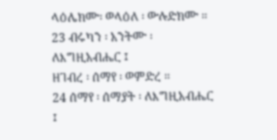ላዕሌክሙ፡ ወላዕለ ፡ ውሉድክሙ ።
23 ብሩካን ፡ አንትሙ ፡ ለእግዚአብሔር ፤
ዘገብረ ፡ ሰማየ ፡ ወምድረ ።
24 ሰማየ ፡ ሰማያት ፡ ለእግዚአብሔር ፤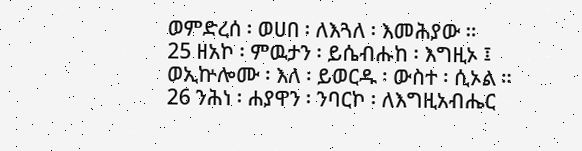ወምድረሰ ፡ ወሀበ ፡ ለእጓለ ፡ እመሕያው ።
25 ዘአኮ ፡ ምዉታን ፡ ይሴብሑከ ፡ እግዚኦ ፤
ወኢኵሎሙ ፡ እለ ፡ ይወርዱ ፡ ውስተ ፡ ሲኦል ።
26 ንሕነ ፡ ሐያዋን ፡ ንባርኮ ፡ ለእግዚአብሔር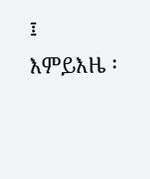፤
እምይእዜ ፡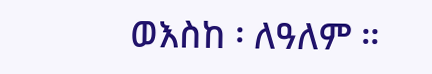ወእስከ ፡ ለዓለም ።